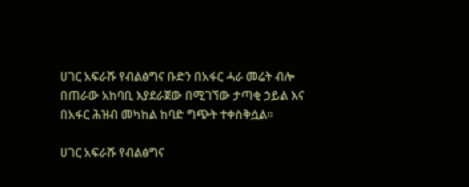ሀገር አፍራሹ የብልፅግና ቡድን በአፋር ሓራ መሬት ብሎ በጠራው አከባቢ እያደራጀው በሚገኘው ታጣቂ ኃይል እና በአፋር ሕዝብ መካከል ከባድ ግጭት ተቀስቅሷል።

ሀገር አፍራሹ የብልፅግና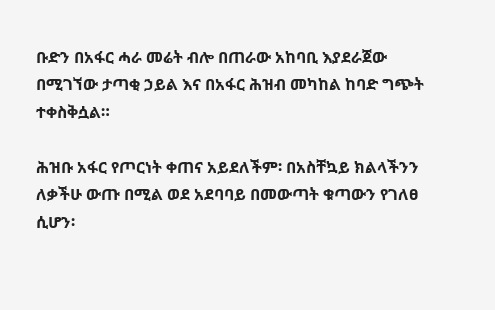ቡድን በአፋር ሓራ መሬት ብሎ በጠራው አከባቢ እያደራጀው በሚገኘው ታጣቂ ኃይል እና በአፋር ሕዝብ መካከል ከባድ ግጭት ተቀስቅሷል።

ሕዝቡ አፋር የጦርነት ቀጠና አይደለችም፡ በአስቸኳይ ክልላችንን ለቃችሁ ውጡ በሚል ወደ አደባባይ በመውጣት ቁጣውን የገለፀ ሲሆን፡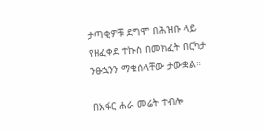ታጣቂዎቹ ደግሞ በሕዝቡ ላይ የዘፈቀደ ተኩስ በመክፈት በርካታ ንፁኋንን ማቁሰላቸው ታውቋል።

በአፋር ሐራ መሬት ተብሎ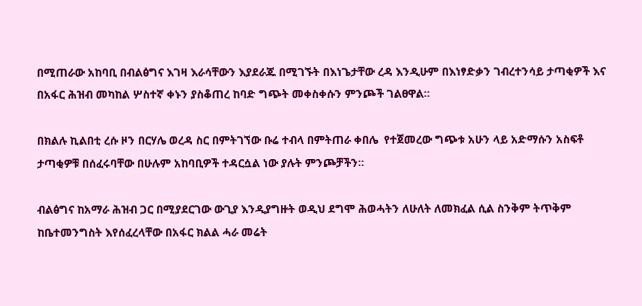በሚጠራው አከባቢ በብልፅግና እገዛ እራሳቸውን እያደራጁ በሚገኙት በእነጌታቸው ረዳ እንዲሁም በእነፃድቃን ገብረተንሳይ ታጣቂዎች እና በአፋር ሕዝብ መካከል ሦስተኛ ቀኑን ያስቆጠረ ከባድ ግጭት መቀስቀሱን ምንጮች ገልፀዋል።

በክልሉ ኪልበቲ ረሱ ዞን በርሃሌ ወረዳ ስር በምትገኘው ቡሬ ተብላ በምትጠራ ቀበሌ  የተጀመረው ግጭቱ አሁን ላይ አድማሱን አስፍቶ ታጣቂዎቹ በሰፈሩባቸው በሁሉም አከባቢዎች ተዳርሷል ነው ያሉት ምንጮቻችን።

ብልፅግና ከአማራ ሕዝብ ጋር በሚያደርገው ውጊያ እንዲያግዙት ወዲህ ደግሞ ሕወሓትን ለሁለት ለመክፈል ሲል ስንቅም ትጥቅም ከቤተመንግስት እየሰፈረላቸው በአፋር ክልል ሓራ መሬት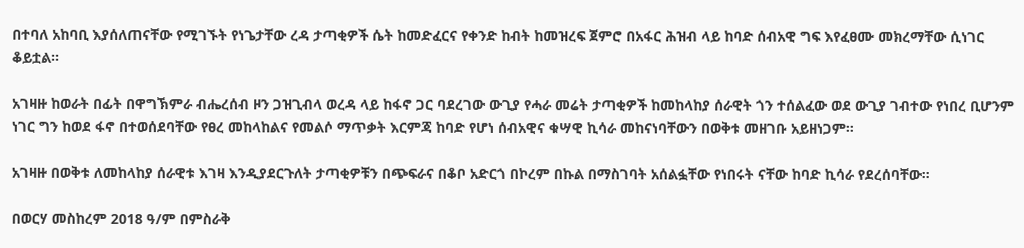በተባለ አከባቢ እያሰለጠናቸው የሚገኙት የነጌታቸው ረዳ ታጣቂዎች ሴት ከመድፈርና የቀንድ ከብት ከመዝረፍ ጀምሮ በአፋር ሕዝብ ላይ ከባድ ሰብአዊ ግፍ እየፈፀሙ መክረማቸው ሲነገር ቆይቷል።

አገዛዙ ከወራት በፊት በዋግኽምራ ብሔረሰብ ዞን ጋዝጊብላ ወረዳ ላይ ከፋኖ ጋር ባደረገው ውጊያ የሓራ መሬት ታጣቂዎች ከመከላከያ ሰራዊት ጎን ተሰልፈው ወደ ውጊያ ገብተው የነበረ ቢሆንም ነገር ግን ከወደ ፋኖ በተወሰደባቸው የፀረ መከላከልና የመልሶ ማጥቃት እርምጃ ከባድ የሆነ ሰብአዊና ቁሣዊ ኪሳራ መከናነባቸውን በወቅቱ መዘገቡ አይዘነጋም።

አገዛዙ በወቅቱ ለመከላከያ ሰራዊቱ እገዛ እንዲያደርጉለት ታጣቂዎቹን በጭፍራና በቆቦ አድርጎ በኮረም በኩል በማስገባት አሰልፏቸው የነበሩት ናቸው ከባድ ኪሳራ የደረሰባቸው።

በወርሃ መስከረም 2018 ዓ/ም በምስራቅ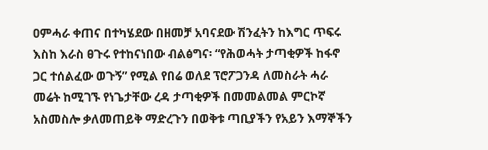ዐምሓራ ቀጠና በተካሄደው በዘመቻ አባናደው ሽንፈትን ከእግር ጥፍሩ እስከ እራስ ፀጉሩ የተከናነበው ብልፅግና፡ “የሕወሓት ታጣቂዎች ከፋኖ ጋር ተሰልፈው ወጉኝ” የሚል የበሬ ወለደ ፕሮፖጋንዳ ለመስራት ሓራ መሬት ከሚገኙ የነጌታቸው ረዳ ታጣቂዎች በመመልመል ምርኮኛ አስመስሎ ቃለመጠይቅ ማድረጉን በወቅቱ ጣቢያችን የአይን እማኞችን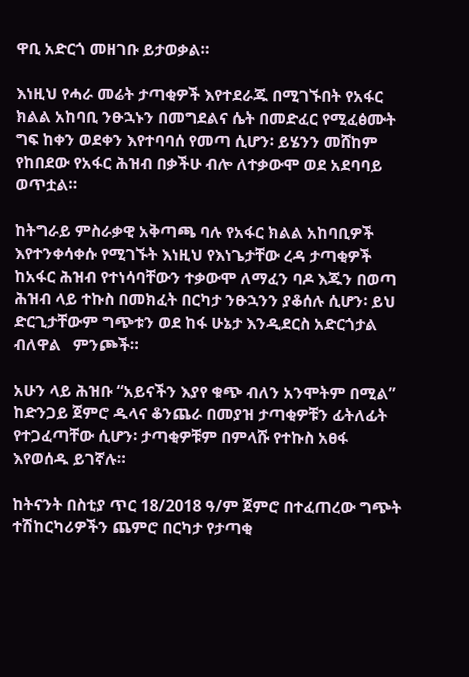ዋቢ አድርጎ መዘገቡ ይታወቃል።

እነዚህ የሓራ መሬት ታጣቂዎች እየተደራጁ በሚገኙበት የአፋር ክልል አከባቢ ንፁኋኑን በመግደልና ሴት በመድፈር የሚፈፅሙት ግፍ ከቀን ወደቀን እየተባባሰ የመጣ ሲሆን፡ ይሄንን መሸከም የከበደው የአፋር ሕዝብ በቃችሁ ብሎ ለተቃውሞ ወደ አደባባይ ወጥቷል።

ከትግራይ ምስራቃዊ አቅጣጫ ባሉ የአፋር ክልል አከባቢዎች እየተንቀሳቀሱ የሚገኙት እነዚህ የእነጌታቸው ረዳ ታጣቂዎች ከአፋር ሕዝብ የተነሳባቸውን ተቃውሞ ለማፈን ባዶ እጁን በወጣ ሕዝብ ላይ ተኩስ በመክፈት በርካታ ንፁኋንን ያቆሰሉ ሲሆን፡ ይህ ድርጊታቸውም ግጭቱን ወደ ከፋ ሁኔታ እንዲደርስ አድርጎታል ብለዋል   ምንጮች።

አሁን ላይ ሕዝቡ “አይናችን እያየ ቁጭ ብለን አንሞትም በሚል” ከድንጋይ ጀምሮ ዱላና ቆንጨራ በመያዝ ታጣቂዎቹን ፊትለፊት የተጋፈጣቸው ሲሆን፡ ታጣቂዎቹም በምላሹ የተኩስ አፀፋ እየወሰዱ ይገኛሉ።

ከትናንት በስቲያ ጥር 18/2018 ዓ/ም ጀምሮ በተፈጠረው ግጭት ተሽከርካሪዎችን ጨምሮ በርካታ የታጣቂ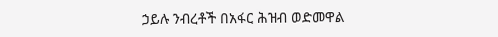ኃይሉ ንብረቶች በአፋር ሕዝብ ወድመዋል